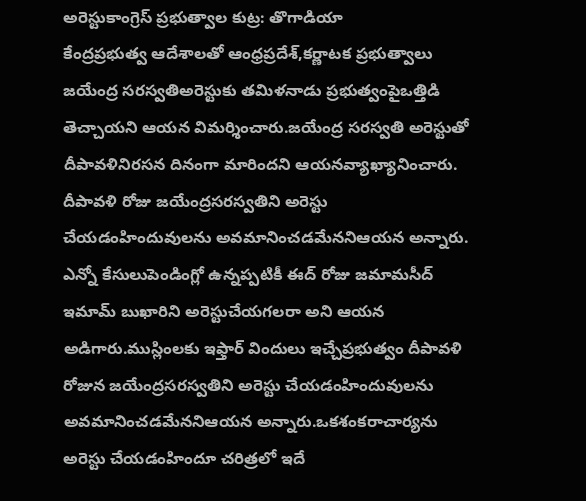అరెస్టుకాంగ్రెస్ ప్రభుత్వాల కుట్ర: తొగాడియా
కేంద్రప్రభుత్వ ఆదేశాలతో ఆంధ్రప్రదేశ్,కర్ణాటక ప్రభుత్వాలు జయేంద్ర సరస్వతిఅరెస్టుకు తమిళనాడు ప్రభుత్వంపైఒత్తిడి తెచ్చాయని ఆయన విమర్శించారు.జయేంద్ర సరస్వతి అరెస్టుతో దీపావళినిరసన దినంగా మారిందని ఆయనవ్యాఖ్యానించారు. దీపావళి రోజు జయేంద్రసరస్వతిని అరెస్టు చేయడంహిందువులను అవమానించడమేననిఆయన అన్నారు. ఎన్నో కేసులుపెండింగ్లో ఉన్నప్పటికీ ఈద్ రోజు జమామసీద్ ఇమామ్ బుఖారిని అరెస్టుచేయగలరా అని ఆయన అడిగారు.ముస్లింలకు ఇఫ్తార్ విందులు ఇచ్చేప్రభుత్వం దీపావళి రోజున జయేంద్రసరస్వతిని అరెస్టు చేయడంహిందువులను అవమానించడమేననిఆయన అన్నారు.ఒకశంకరాచార్యను అరెస్టు చేయడంహిందూ చరిత్రలో ఇదే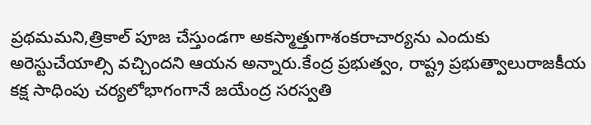ప్రథమమని,త్రికాల్ పూజ చేస్తుండగా అకస్మాత్తుగాశంకరాచార్యను ఎందుకు అరెస్టుచేయాల్సి వచ్చిందని ఆయన అన్నారు.కేంద్ర ప్రభుత్వం, రాష్ట్ర ప్రభుత్వాలురాజకీయ కక్ష సాధింపు చర్యలోభాగంగానే జయేంద్ర సరస్వతి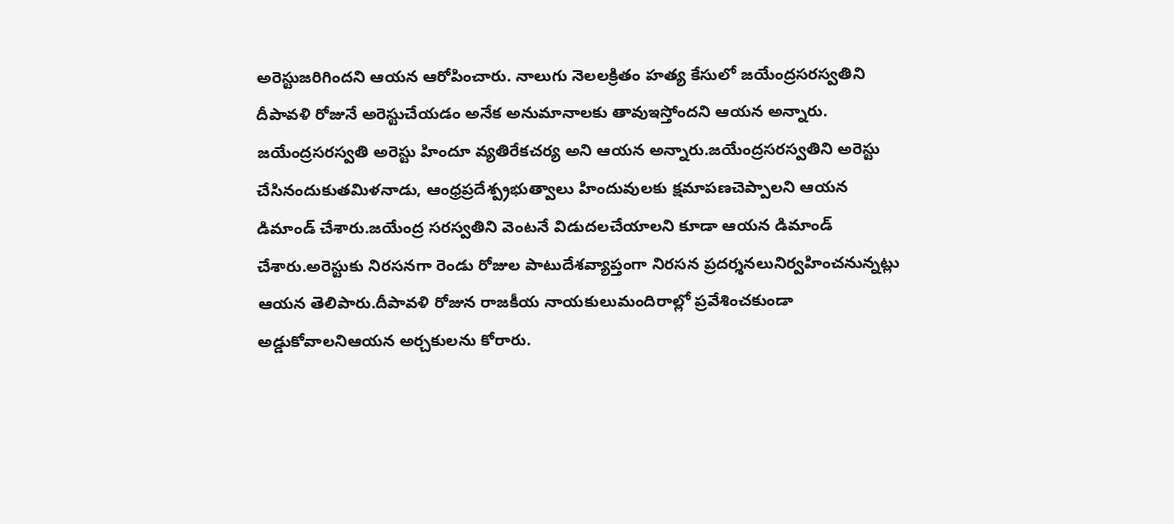అరెస్టుజరిగిందని ఆయన ఆరోపించారు. నాలుగు నెలలక్రితం హత్య కేసులో జయేంద్రసరస్వతిని దీపావళి రోజునే అరెస్టుచేయడం అనేక అనుమానాలకు తావుఇస్తోందని ఆయన అన్నారు. జయేంద్రసరస్వతి అరెస్టు హిందూ వ్యతిరేకచర్య అని ఆయన అన్నారు.జయేంద్రసరస్వతిని అరెస్టు చేసినందుకుతమిళనాడు, ఆంధ్రప్రదేశ్ప్రభుత్వాలు హిందువులకు క్షమాపణచెప్పాలని ఆయన డిమాండ్ చేశారు.జయేంద్ర సరస్వతిని వెంటనే విడుదలచేయాలని కూడా ఆయన డిమాండ్ చేశారు.అరెస్టుకు నిరసనగా రెండు రోజుల పాటుదేశవ్యాప్తంగా నిరసన ప్రదర్శనలునిర్వహించనున్నట్లు ఆయన తెలిపారు.దీపావళి రోజున రాజకీయ నాయకులుమందిరాల్లో ప్రవేశించకుండా అడ్డుకోవాలనిఆయన అర్చకులను కోరారు.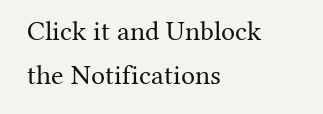Click it and Unblock the Notifications